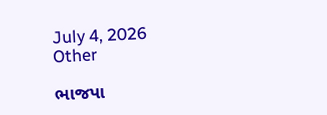July 4, 2026
Other

ભાજપા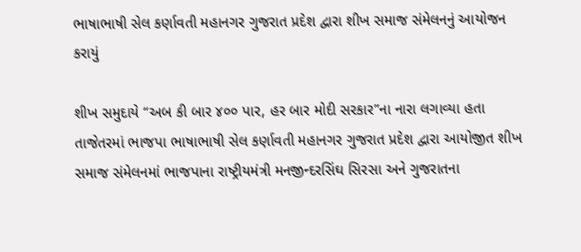ભાષાભાષી સેલ કર્ણાવતી મહાનગર ગુજરાત પ્રદેશ દ્વારા શીખ સમાજ સંમેલનનું આયોજન કરાયું

શીખ સમુદાયે “અબ કી બાર ૪૦૦ પાર, હર બાર મોદી સરકાર”ના નારા લગાવ્યા હતા તાજેતરમાં ભાજપા ભાષાભાષી સેલ કર્ણાવતી મહાનગર ગુજરાત પ્રદેશ દ્વારા આયોજીત શીખ સમાજ સંમેલનમાં ભાજપાના રાષ્ટ્રીયમંત્રી મનજીન્દરસિંઘ સિરસા અને ગુજરાતના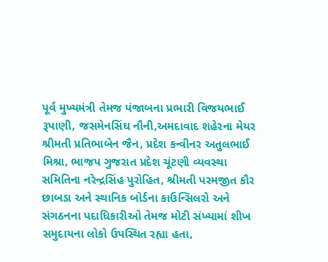પૂર્વ મુખ્યમંત્રી તેમજ પંજાબના પ્રભારી વિજયભાઈ રૂપાણી, જસમેનસિંઘ નૌની,અમદાવાદ શહેરના મેયર શ્રીમતી પ્રતિભાબેન જૈન, પ્રદેશ કન્વીનર અતુલભાઈ મિશ્રા, ભાજપ ગુજરાત પ્રદેશ ચૂંટણી વ્યવસ્થા સમિતિના નરેન્દ્રસિંહ પુરોહિત, શ્રીમતી પરમજીત કૌર છાબડા અને સ્થાનિક બોર્ડના કાઉન્સિલરો અને સંગઠનના પદાધિકારીઓ તેમજ મોટી સંખ્યામાં શીખ સમુદાયના લોકો ઉપસ્થિત રહ્યા હતા,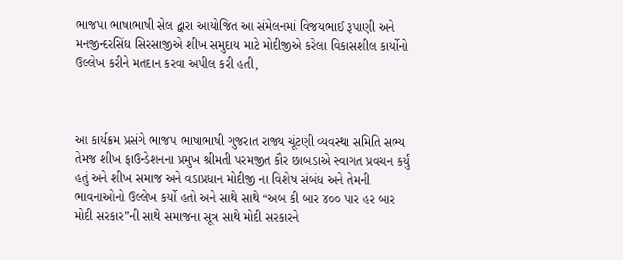ભાજપા ભાષાભાષી સેલ દ્વારા આયોજિત આ સંમેલનમાં વિજયભાઈ રૂપાણી અને મનજીન્દરસિંઘ સિરસાજીએ શીખ સમુદાય માટે મોદીજીએ કરેલા વિકાસશીલ કાર્યોનો ઉલ્લેખ કરીને મતદાન કરવા અપીલ કરી હતી,



આ કાર્યક્રમ પ્રસંગે ભાજપ ભાષાભાષી ગુજરાત રાજ્ય ચૂંટણી વ્યવસ્થા સમિતિ સભ્ય તેમજ શીખ ફાઉન્ડેશનના પ્રમુખ શ્રીમતી પરમજીત કૌર છાબડાએ સ્વાગત પ્રવચન કર્યું હતું અને શીખ સમાજ અને વડાપ્રધાન મોદીજી ના વિશેષ સંબંધ અને તેમની ભાવનાઓનો ઉલ્લેખ કર્યો હતો અને સાથે સાથે “અબ કી બાર ૪૦૦ પાર હર બાર મોદી સરકાર”ની સાથે સમાજના સૂત્ર સાથે મોદી સરકારને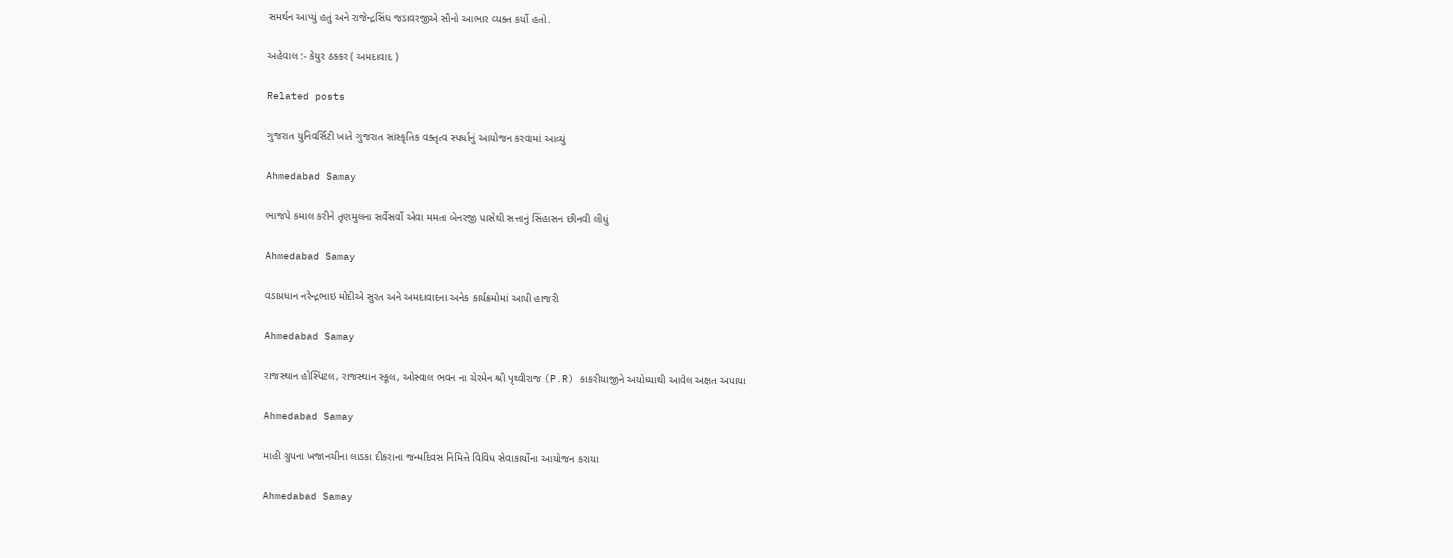સમર્થન આપ્યું હતું અને રાજેન્દ્રસિંઘ જડાવરજીએ સૌનો આભાર વ્યક્ત કર્યો હતો.

અહેવાલ :- કેયુર ઠકકર ( અમદાવાદ )

Related posts

ગુજરાત યુનિવર્સિટી ખાતે ગુજરાત સાંસ્કૃતિક વક્તૃત્વ સ્પર્ધાનું આયોજન કરવામાં આવ્યું

Ahmedabad Samay

ભાજપે કમાલ કરીને તૃણમુલના સર્વેસર્વો એવા મમતા બેનરજી પાસેથી સત્તાનું સિંહાસન છીનવી લીધું

Ahmedabad Samay

વડાપ્રધાન નરેન્દ્રભાઇ મોદીએ સુરત અને અમદાવાદના અનેક કાર્યક્રમોમાં આપી હાજરી

Ahmedabad Samay

રાજસ્થાન હોસ્પિટલ, રાજસ્થાન સ્કૂલ, ઓસ્વાલ ભવન ના ચેરમેન શ્રી પૃથ્વીરાજ (P.R) કાકરીયાજીને અયોધ્યાથી આવેલ અક્ષત અપાયા

Ahmedabad Samay

માહી ગ્રુપના ખજાનચીના લાડકા દીકરાના જન્મદિવસ નિમિત્તે વિવિધ સેવાકાર્યોના આયોજન કરાયા

Ahmedabad Samay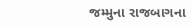જમ્મુના રાજબાગના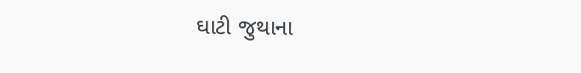ઘાટી જુથાના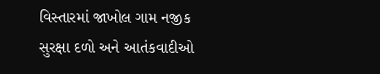વિસ્‍તારમાં જાખોલ ગામ નજીક સુરક્ષા દળો અને આતંકવાદીઓ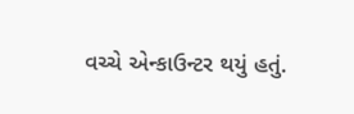વચ્‍ચે એન્‍કાઉન્‍ટર થયું હતું.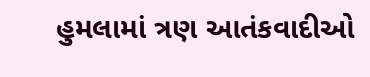હુમલામાં ત્રણ આતંકવાદીઓ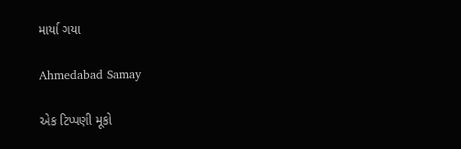માર્યા ગયા

Ahmedabad Samay

એક ટિપ્પણી મૂકો